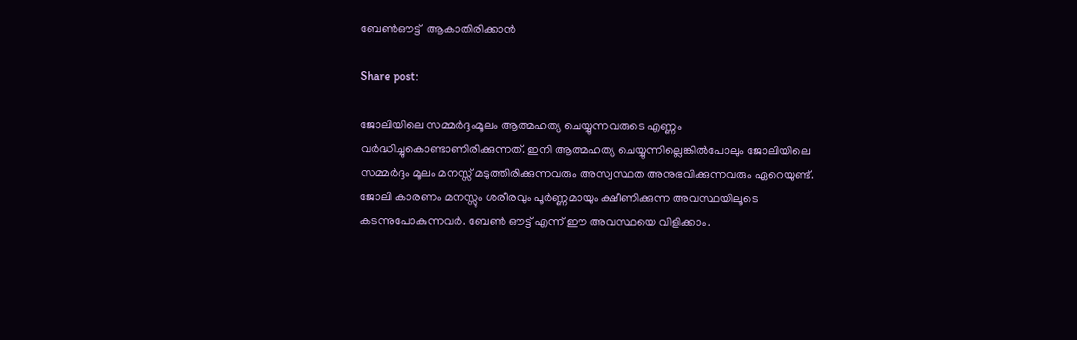ബേൺഔട്ട്  ആകാതിരിക്കാൻ

Share post:

ജോലിയിലെ സമ്മർദ്ദംമൂലം ആത്മഹത്യ ചെയ്യുന്നവരുടെ എണ്ണം വർദ്ധിച്ചുകൊണ്ടാണിരിക്കുന്നത്. ഇനി ആത്മഹത്യ ചെയ്യുന്നില്ലെങ്കിൽപോലും ജോലിയിലെ സമ്മർദ്ദം മൂലം മനസ്സ് മടുത്തിരിക്കുന്നവരും അസ്വസ്ഥത അനുഭവിക്കുന്നവരും ഏറെയുണ്ട്. ജോലി കാരണം മനസ്സും ശരീരവും പൂർണ്ണമായും ക്ഷീണിക്കുന്ന അവസ്ഥയിലൂടെ കടന്നുപോകുന്നവർ. ബേൺ ഔട്ട് എന്ന് ഈ അവസ്ഥയെ വിളിക്കാം.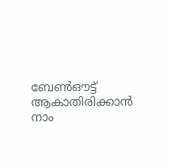ബേൺഔട്ട് ആകാതിരിക്കാൻ നാം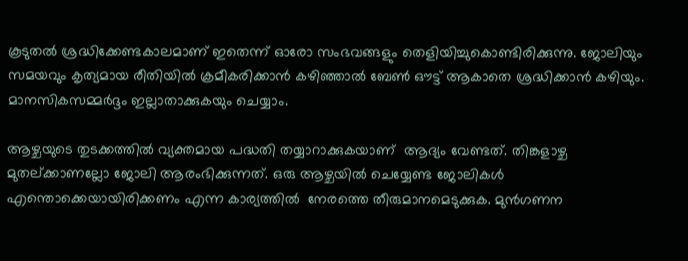കൂടുതൽ ശ്രദ്ധിക്കേണ്ടകാലമാണ് ഇതെന്ന് ഓരോ സംഭവങ്ങളും തെളിയിച്ചുകൊണ്ടിരിക്കുന്നു. ജോലിയും സമയവും കൃത്യമായ രീതിയിൽ ക്രമീകരിക്കാൻ കഴിഞ്ഞാൽ ബേൺ ഔട്ട് ആകാതെ ശ്രദ്ധിക്കാൻ കഴിയും. മാനസികസമ്മർദ്ദം ഇല്ലാതാക്കുകയും ചെയ്യാം.

ആഴ്ചയുടെ തുടക്കത്തിൽ വ്യക്തമായ പദ്ധതി തയ്യാറാക്കുകയാണ്  ആദ്യം വേണ്ടത്. തിങ്കളാഴ്ച മുതല്ക്കാണല്ലോ ജോലി ആരംഭിക്കുന്നത്. ഒരു ആഴ്ചയിൽ ചെയ്യേണ്ട ജോലികൾ എന്തൊക്കെയായിരിക്കണം എന്ന കാര്യത്തിൽ  നേരത്തെ തീരുമാനമെടുക്കുക. മുൻഗണന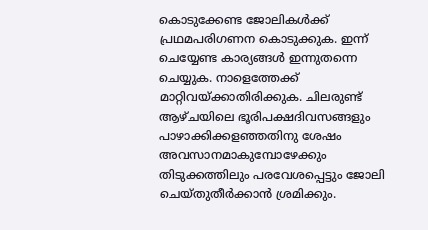കൊടുക്കേണ്ട ജോലികൾക്ക് പ്രഥമപരിഗണന കൊടുക്കുക. ഇന്ന് ചെയ്യേണ്ട കാര്യങ്ങൾ ഇന്നുതന്നെ ചെയ്യുക. നാളെത്തേക്ക് മാറ്റിവയ്ക്കാതിരിക്കുക. ചിലരുണ്ട് ആഴ്ചയിലെ ഭൂരിപക്ഷദിവസങ്ങളും പാഴാക്കിക്കളഞ്ഞതിനു ശേഷം അവസാനമാകുമ്പോഴേക്കും തിടുക്കത്തിലും പരവേശപ്പെട്ടും ജോലി ചെയ്തുതീർക്കാൻ ശ്രമിക്കും.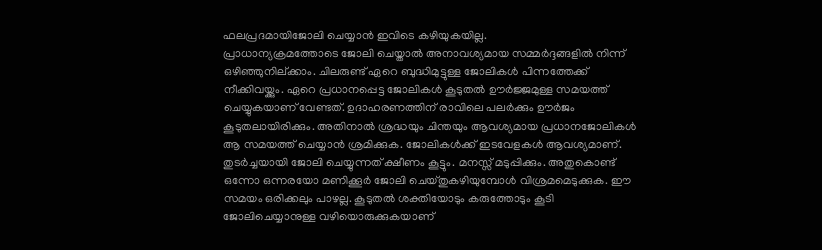ഫലപ്രദമായിജോലി ചെയ്യാൻ ഇവിടെ കഴിയുകയില്ല.
പ്രാധാന്യക്രമത്തോടെ ജോലി ചെയ്താൽ അനാവശ്യമായ സമ്മർദ്ദങ്ങളിൽ നിന്ന് ഒഴിഞ്ഞുനില്ക്കാം. ചിലരുണ്ട് ഏറെ ബുദ്ധിമുട്ടുള്ള ജോലികൾ പിന്നത്തേക്ക് നീക്കിവയ്ക്കും. ഏറെ പ്രധാനപ്പെട്ട ജോലികൾ കൂടുതൽ ഊർജ്ജമുള്ള സമയത്ത് ചെയ്യുകയാണ് വേണ്ടത്. ഉദാഹരണത്തിന് രാവിലെ പലർക്കും ഊർജം കൂടുതലായിരിക്കും. അതിനാൽ ശ്രദ്ധയും ചിന്തയും ആവശ്യമായ പ്രധാനജോലികൾ ആ സമയത്ത് ചെയ്യാൻ ശ്രമിക്കുക. ജോലികൾക്ക് ഇടവേളകൾ ആവശ്യമാണ്. തുടർച്ചയായി ജോലി ചെയ്യുന്നത് ക്ഷീണം കൂട്ടും. മനസ്സ് മടുപ്പിക്കും. അതുകൊണ്ട്  ഒന്നോ ഒന്നരയോ മണിക്കൂർ ജോലി ചെയ്തുകഴിയുമ്പോൾ വിശ്രമമെടുക്കുക. ഈ സമയം ഒരിക്കലും പാഴല്ല. കൂടുതൽ ശക്തിയോടും കരുത്തോടും കൂടി ജോലിചെയ്യാനുള്ള വഴിയൊരുക്കുകയാണ്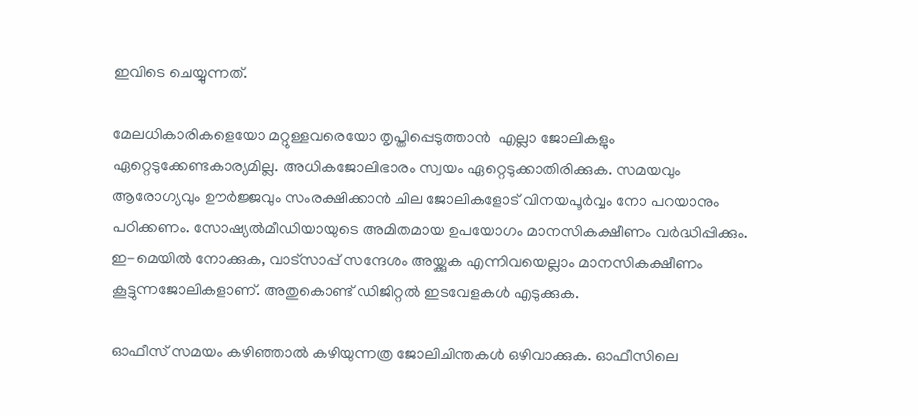ഇവിടെ ചെയ്യുന്നത്.

മേലധികാരികളെയോ മറ്റുള്ളവരെയോ തൃപ്തിപ്പെടുത്താൻ  എല്ലാ ജോലികളും ഏറ്റെടുക്കേണ്ടകാര്യമില്ല. അധികജോലിഭാരം സ്വയം ഏറ്റെടുക്കാതിരിക്കുക. സമയവും ആരോഗ്യവും ഊർജ്ജവും സംരക്ഷിക്കാൻ ചില ജോലികളോട് വിനയപൂർവ്വം നോ പറയാനും പഠിക്കണം. സോഷ്യൽമീഡിയായുടെ അമിതമായ ഉപയോഗം മാനസികക്ഷീണം വർദ്ധിപ്പിക്കും. ഇ-മെയിൽ നോക്കുക, വാട്സാപ്പ് സന്ദേശം അയ്ക്കുക എന്നിവയെല്ലാം മാനസികക്ഷീണം കൂട്ടുന്നജോലികളാണ്. അതുകൊണ്ട് ഡിജിറ്റൽ ഇടവേളകൾ എടുക്കുക.

ഓഫീസ് സമയം കഴിഞ്ഞാൽ കഴിയുന്നത്ര ജോലിചിന്തകൾ ഒഴിവാക്കുക. ഓഫീസിലെ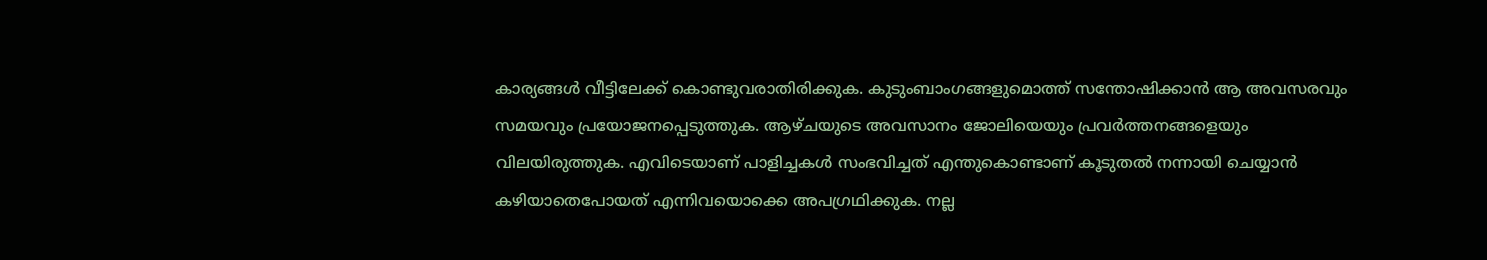കാര്യങ്ങൾ വീട്ടിലേക്ക് കൊണ്ടുവരാതിരിക്കുക. കുടുംബാംഗങ്ങളുമൊത്ത് സന്തോഷിക്കാൻ ആ അവസരവും സമയവും പ്രയോജനപ്പെടുത്തുക. ആഴ്ചയുടെ അവസാനം ജോലിയെയും പ്രവർത്തനങ്ങളെയും വിലയിരുത്തുക. എവിടെയാണ് പാളിച്ചകൾ സംഭവിച്ചത് എന്തുകൊണ്ടാണ് കൂടുതൽ നന്നായി ചെയ്യാൻ കഴിയാതെപോയത് എന്നിവയൊക്കെ അപഗ്രഥിക്കുക. നല്ല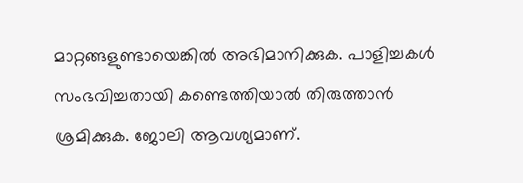മാറ്റങ്ങളുണ്ടായെങ്കിൽ അഭിമാനിക്കുക. പാളിച്ചകൾ സംഭവിച്ചതായി കണ്ടെത്തിയാൽ തിരുത്താൻ ശ്രമിക്കുക. ജോലി ആവശ്യമാണ്.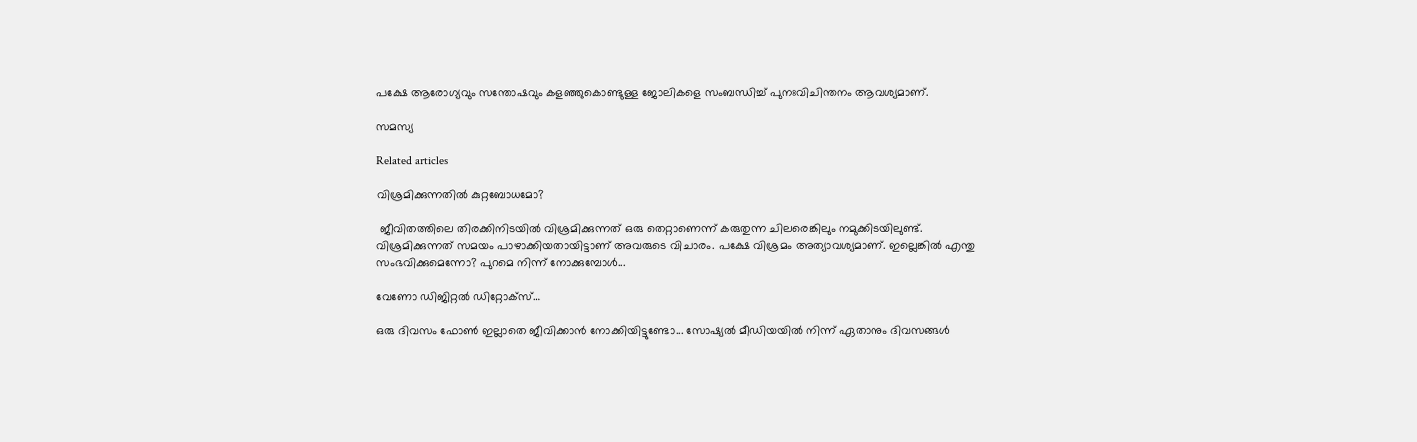പക്ഷേ ആരോഗ്യവും സന്തോഷവും കളഞ്ഞുകൊണ്ടുള്ള ജോലികളെ സംബന്ധിച്ച് പുനഃവിചിന്തനം ആവശ്യമാണ്.

സമസ്യ

Related articles

വിശ്രമിക്കുന്നതിൽ കുറ്റബോധമോ?

 ജീവിതത്തിലെ തിരക്കിനിടയിൽ വിശ്രമിക്കുന്നത് ഒരു തെറ്റാണെന്ന് കരുതുന്ന ചിലരെങ്കിലും നമുക്കിടയിലുണ്ട്.  വിശ്രമിക്കുന്നത് സമയം പാഴാക്കിയതായിട്ടാണ് അവരുടെ വിചാരം. പക്ഷേ വിശ്രമം അത്യാവശ്യമാണ്. ഇല്ലെങ്കിൽ എന്തു സംഭവിക്കുമെന്നോ? പുറമെ നിന്ന് നോക്കുമ്പോൾ...

വേണോ ഡിജിറ്റൽ ഡിറ്റോക്‌സ്…

ഒരു ദിവസം ഫോൺ ഇല്ലാതെ ജീവിക്കാൻ നോക്കിയിട്ടുണ്ടോ... സോഷ്യൽ മീഡിയയിൽ നിന്ന് ഏതാനും ദിവസങ്ങൾ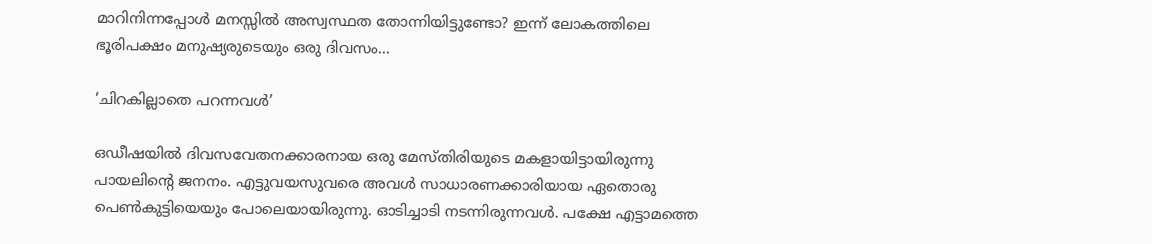മാറിനിന്നപ്പോൾ മനസ്സിൽ അസ്വസ്ഥത തോന്നിയിട്ടുണ്ടോ? ഇന്ന് ലോകത്തിലെ ഭൂരിപക്ഷം മനുഷ്യരുടെയും ഒരു ദിവസം...

‘ചിറകില്ലാതെ പറന്നവൾ’

ഒഡീഷയിൽ ദിവസവേതനക്കാരനായ ഒരു മേസ്തിരിയുടെ മകളായിട്ടായിരുന്നു പായലിന്റെ ജനനം. എട്ടുവയസുവരെ അവൾ സാധാരണക്കാരിയായ ഏതൊരു പെൺകുട്ടിയെയും പോലെയായിരുന്നു. ഓടിച്ചാടി നടന്നിരുന്നവൾ. പക്ഷേ എട്ടാമത്തെ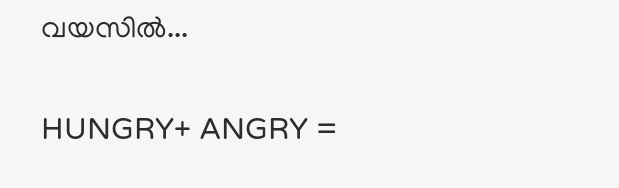വയസിൽ...

HUNGRY+ ANGRY =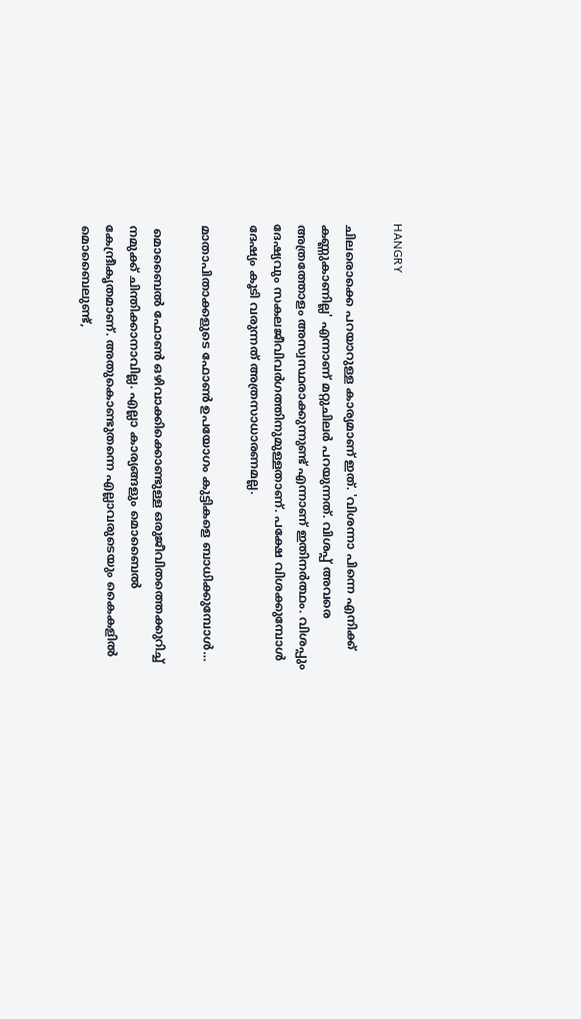HANGRY

ചിലരൊക്കെ പറയാറുള്ള കാര്യമാണ് ഇത്. 'വിശന്നാ പിന്നെ എനിക്ക് കണ്ണുകാണില്ല' എന്നാണ് മറ്റുചിലർ പറയുന്നത്. വിശപ്പ് അവരെ അത്രത്തോളം അസ്വസ്ഥരാക്കുന്നുണ്ട് എന്നാണ് ഇതിനർത്ഥം. വിശപ്പും ദേഷ്യവും സകലജീവിവർഗത്തിനുമുള്ളതാണ്. പക്ഷേ വിശക്കുമ്പോൾ ദേഷ്യം കൂടി വരുന്നത് അത്രസാധാരണമല്ല.

മാതാപിതാക്കളുടെ ഫോൺ ഉപയോഗം കുട്ടികളെ ബാധിക്കുമ്പോൾ…

 മൊബൈൽ ഫോൺ ഒഴിവാക്കിക്കൊണ്ടുള്ള ഒരുജീവിതത്തെക്കുറിച്ച് നമുക്ക് ചിന്തിക്കാനാവില്ല. എല്ലാ കാര്യങ്ങളും മൊബൈൽ കേന്ദ്രീകൃതമാണ്. അതുകൊണ്ടുതന്നെ എല്ലാവരുടെയും കൈകളിൽ മൊബൈലുണ്ട്,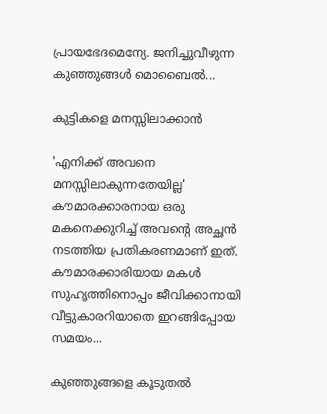പ്രായഭേദമെന്യേ. ജനിച്ചുവീഴുന്ന കുഞ്ഞുങ്ങൾ മൊബൈൽ...

കുട്ടികളെ മനസ്സിലാക്കാൻ

'എനിക്ക് അവനെ മനസ്സിലാകുന്നതേയില്ല' കൗമാരക്കാരനായ ഒരു മകനെക്കുറിച്ച് അവന്റെ അച്ഛൻ നടത്തിയ പ്രതികരണമാണ് ഇത്. കൗമാരക്കാരിയായ മകൾ സുഹൃത്തിനൊപ്പം ജീവിക്കാനായി വീട്ടുകാരറിയാതെ ഇറങ്ങിപ്പോയ സമയം...

കുഞ്ഞുങ്ങളെ കൂടുതൽ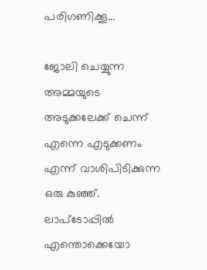പരിഗണിക്കൂ…

ജോലി ചെയ്യുന്ന അമ്മയുടെ അടുക്കലേക്ക് ചെന്ന് എന്നെ എടുക്കണം എന്ന് വാശിപിടിക്കുന്ന ഒരു കുഞ്ഞ്. ലാപ്ടോപ്പിൽ എന്തൊക്കെയോ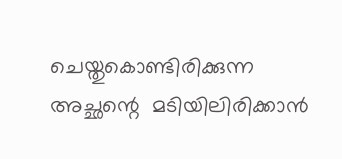ചെയ്തുകൊണ്ടിരിക്കുന്ന അച്ഛന്റെ  മടിയിലിരിക്കാൻ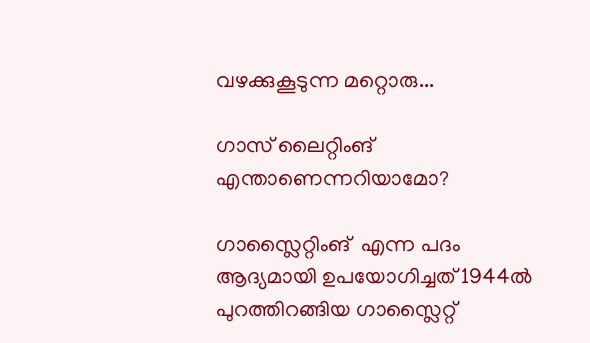വഴക്കുകൂടുന്ന മറ്റൊരു...

ഗാസ് ലൈറ്റിംങ് എന്താണെന്നറിയാമോ?

ഗാസ്ലൈറ്റിംങ്  എന്ന പദം ആദ്യമായി ഉപയോഗിച്ചത് 1944ൽ പുറത്തിറങ്ങിയ ഗാസ്ലൈറ്റ്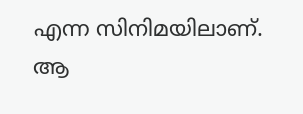എന്ന സിനിമയിലാണ്. ആ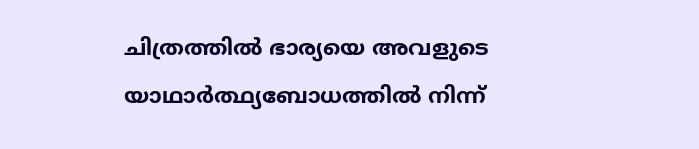ചിത്രത്തിൽ ഭാര്യയെ അവളുടെ യാഥാർത്ഥ്യബോധത്തിൽ നിന്ന്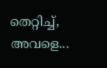തെറ്റിച്ച്, അവളെ...